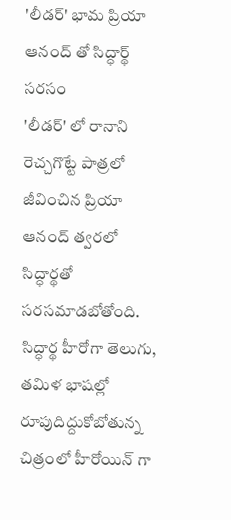'లీడర్' భామ ప్రియా ఆనంద్ తో సిద్ధార్థ్ సరసం
'లీడర్' లో రానాని రెచ్చగొట్టే పాత్రలో జీవించిన ప్రియా ఆనంద్ త్వరలో సిద్ధార్థతో సరసమాడబోతోంది. సిద్ధార్థ హీరోగా తెలుగు, తమిళ భాషల్లో రూపుదిద్దుకోబోతున్న చిత్రంలో హీరోయిన్ గా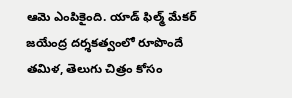ఆమె ఎంపికైంది. యాడ్ ఫిల్మ్ మేకర్ జయేంద్ర దర్శకత్వంలో రూపొందే తమిళ, తెలుగు చిత్రం కోసం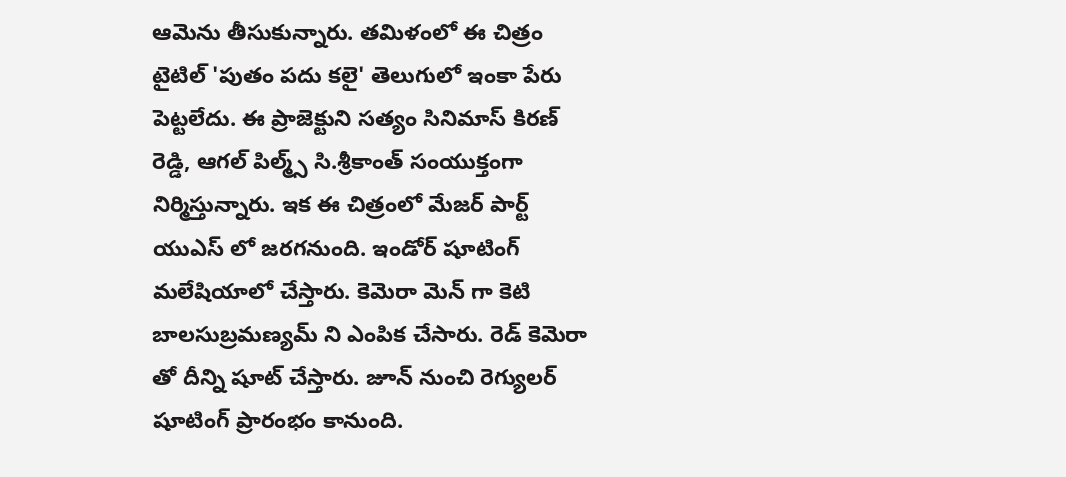ఆమెను తీసుకున్నారు. తమిళంలో ఈ చిత్రం టైటిల్ 'పుతం పదు కలై' తెలుగులో ఇంకా పేరు పెట్టలేదు. ఈ ప్రాజెక్టుని సత్యం సినిమాస్ కిరణ్ రెడ్డి, ఆగల్ పిల్మ్స్ సి.శ్రీకాంత్ సంయుక్తంగా నిర్మిస్తున్నారు. ఇక ఈ చిత్రంలో మేజర్ పార్ట్ యుఎస్ లో జరగనుంది. ఇండోర్ షూటింగ్ మలేషియాలో చేస్తారు. కెమెరా మెన్ గా కెటి బాలసుబ్రమణ్యమ్ ని ఎంపిక చేసారు. రెడ్ కెమెరా తో దీన్ని షూట్ చేస్తారు. జూన్ నుంచి రెగ్యులర్ షూటింగ్ ప్రారంభం కానుంది.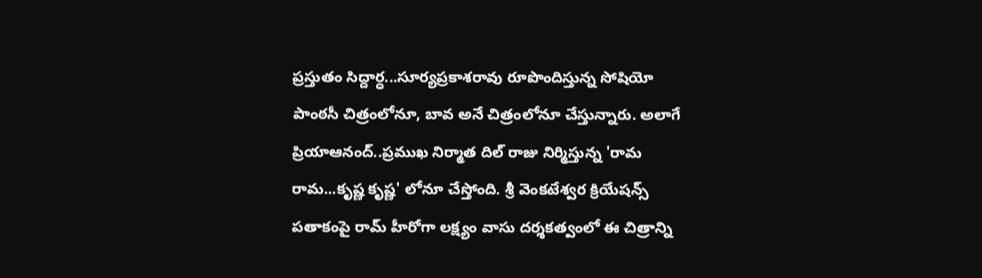ప్రస్తుతం సిద్దార్ధ...సూర్యప్రకాశరావు రూపొందిస్తున్న సోషియో పాంఠసీ చిత్రంలోనూ, బావ అనే చిత్రంలోనూ చేస్తున్నారు. అలాగే ప్రియాఆనంద్..ప్రముఖ నిర్మాత దిల్ రాజు నిర్మిస్తున్న 'రామ రామ...కృష్ణ కృష్ణ' లోనూ చేస్తోంది. శ్రీ వెంకటేశ్వర క్రియేషన్స్ పతాకంపై రామ్ హీరోగా లక్ష్యం వాసు దర్శకత్వంలో ఈ చిత్రాన్ని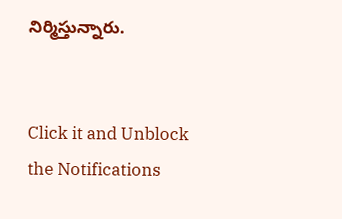నిర్మిస్తున్నారు.


Click it and Unblock the Notifications